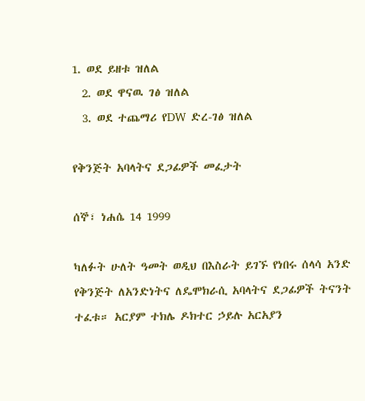1. ወደ ይዘቱ ዝለል
  2. ወደ ዋናዉ ገፅ ዝለል
  3. ወደ ተጨማሪ የDW ድረ-ገፅ ዝለል

የቅንጅት አባላትና ደጋፊዎች መፈታት

ሰኞ፣ ነሐሴ 14 1999

ካለፉት ሁለት ዓመት ወዲህ በእስራት ይገኙ የነበሩ ሰላሳ አንድ የቅንጅት ለአንድነትና ለዴሞክራሲ አባላትና ደጋፊዎች ትናንት ተፈቱ። አርያም ተክሌ ዶክተር ኃይሉ አርአያን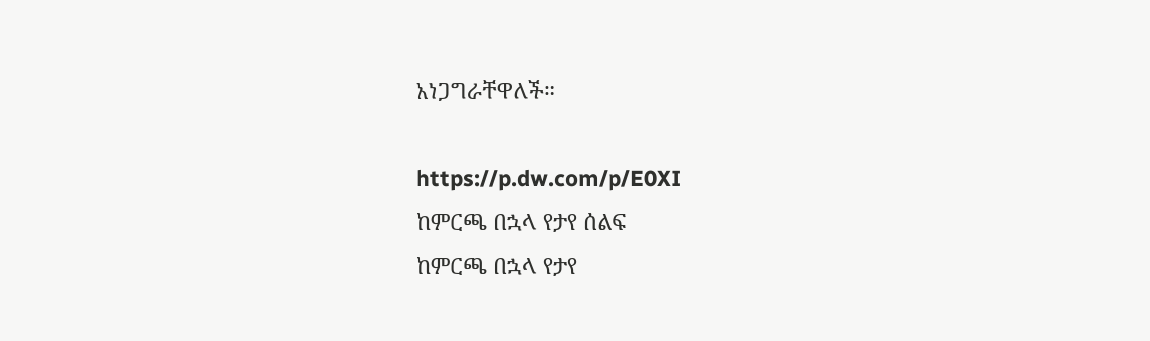አነጋግራቸዋለች።

https://p.dw.com/p/E0XI
ከምርጫ በኋላ የታየ ሰልፍ
ከምርጫ በኋላ የታየ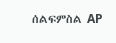ሰልፍምስል AP